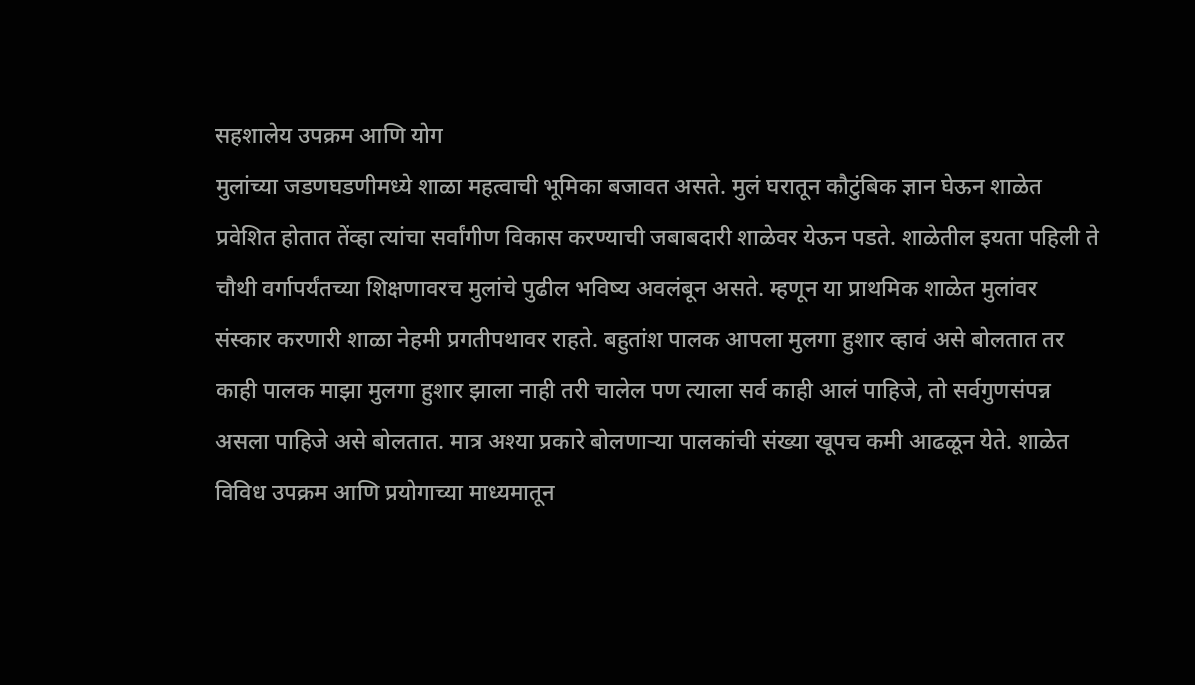सहशालेय उपक्रम आणि योग
मुलांच्या जडणघडणीमध्ये शाळा महत्वाची भूमिका बजावत असते. मुलं घरातून कौटुंबिक ज्ञान घेऊन शाळेत प्रवेशित होतात तेंव्हा त्यांचा सर्वांगीण विकास करण्याची जबाबदारी शाळेवर येऊन पडते. शाळेतील इयता पहिली ते चौथी वर्गापर्यंतच्या शिक्षणावरच मुलांचे पुढील भविष्य अवलंबून असते. म्हणून या प्राथमिक शाळेत मुलांवर संस्कार करणारी शाळा नेहमी प्रगतीपथावर राहते. बहुतांश पालक आपला मुलगा हुशार व्हावं असे बोलतात तर काही पालक माझा मुलगा हुशार झाला नाही तरी चालेल पण त्याला सर्व काही आलं पाहिजे, तो सर्वगुणसंपन्न असला पाहिजे असे बोलतात. मात्र अश्या प्रकारे बोलणाऱ्या पालकांची संख्या खूपच कमी आढळून येते. शाळेत विविध उपक्रम आणि प्रयोगाच्या माध्यमातून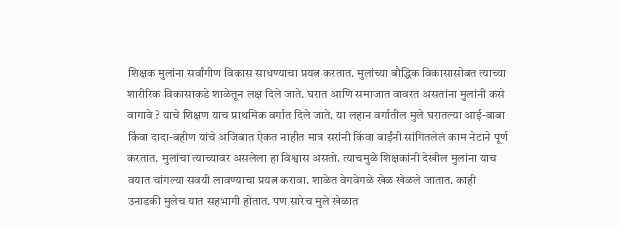शिक्षक मुलांना सर्वांगीण विकास साधण्याचा प्रयत्न करतात. मुलांच्या बौद्धिक विकासासोबत त्याच्या शारीरिक विकासाकडे शाळेतून लक्ष दिले जाते. घरात आणि समाजात वावरत असतांना मुलांनी कसे वागावे ? याचे शिक्षण याच प्राथमिक वर्गात दिले जाते. या लहान वर्गातील मुले घरातल्या आई-बाबा किंवा दादा-बहीण यांचे अजिबात ऐकत नाहीत मात्र सरांनी किंवा बाईंनी सांगितलेलं काम नेटाने पूर्ण करतात. मुलांचा त्याच्यावर असलेला हा विश्वास असतो. त्याचमुळे शिक्षकांनी देखील मुलांना याच वयात चांगल्या सवयी लावण्याचा प्रयत्न करावा. शाळेत वेगवेगळे खेळ खेळले जातात. काही उनाडकी मुलेच यात सहभागी होतात. पण सारेच मुले खेळात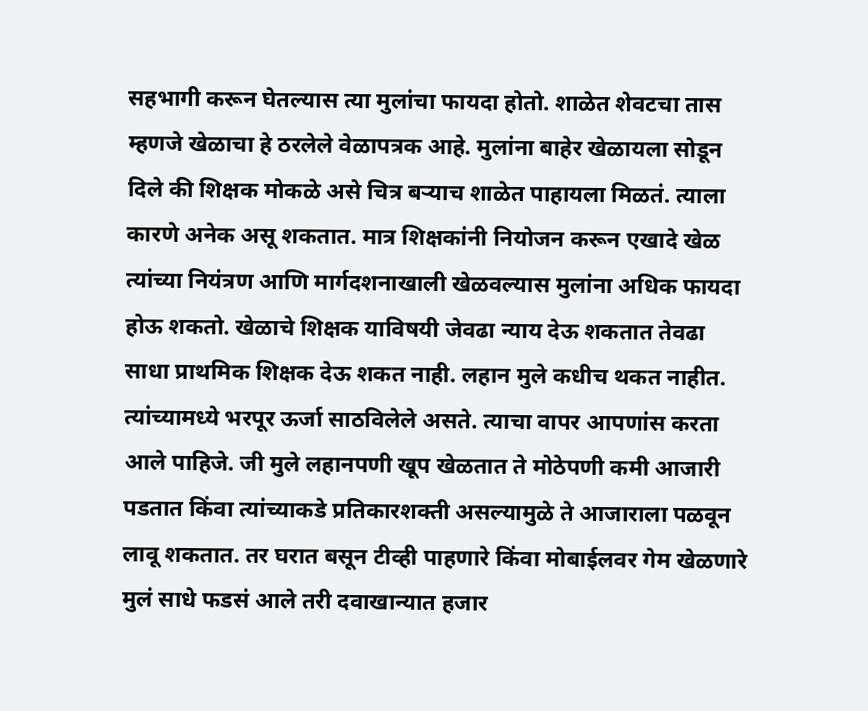सहभागी करून घेतल्यास त्या मुलांचा फायदा होतो. शाळेत शेवटचा तास म्हणजे खेळाचा हे ठरलेले वेळापत्रक आहे. मुलांना बाहेर खेळायला सोडून दिले की शिक्षक मोकळे असे चित्र बऱ्याच शाळेत पाहायला मिळतं. त्याला कारणे अनेक असू शकतात. मात्र शिक्षकांनी नियोजन करून एखादे खेळ त्यांच्या नियंत्रण आणि मार्गदशनाखाली खेळवल्यास मुलांना अधिक फायदा होऊ शकतो. खेळाचे शिक्षक याविषयी जेवढा न्याय देऊ शकतात तेवढा साधा प्राथमिक शिक्षक देऊ शकत नाही. लहान मुले कधीच थकत नाहीत. त्यांच्यामध्ये भरपूर ऊर्जा साठविलेले असते. त्याचा वापर आपणांस करता आले पाहिजे. जी मुले लहानपणी खूप खेळतात ते मोठेपणी कमी आजारी पडतात किंवा त्यांच्याकडे प्रतिकारशक्ती असल्यामुळे ते आजाराला पळवून लावू शकतात. तर घरात बसून टीव्ही पाहणारे किंवा मोबाईलवर गेम खेळणारे मुलं साधे फडसं आले तरी दवाखान्यात हजार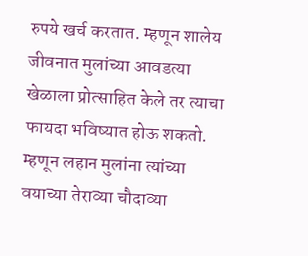रुपये खर्च करतात. म्हणून शालेय जीवनात मुलांच्या आवडत्या खेळाला प्रोत्साहित केले तर त्याचा फायदा भविष्यात होऊ शकतो. म्हणून लहान मुलांना त्यांच्या वयाच्या तेराव्या चौदाव्या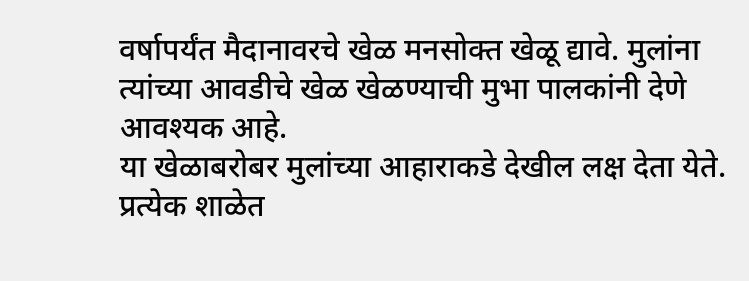वर्षापर्यंत मैदानावरचे खेळ मनसोक्त खेळू द्यावे. मुलांना त्यांच्या आवडीचे खेळ खेळण्याची मुभा पालकांनी देणे आवश्यक आहे.
या खेळाबरोबर मुलांच्या आहाराकडे देखील लक्ष देता येते. प्रत्येक शाळेत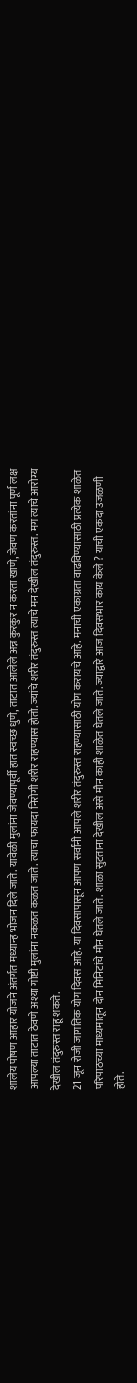शालेय पोषण आहार योजने अंतर्गत मध्यान्ह भोजन दिले जाते. यावेळी मुलांना जेवण्यापूर्वी हात स्वच्छ धुणे, ताटात आलेले अन्न कुरकुर न करता खाणे, जेवण करतांना पूर्ण लक्ष आपल्या ताटात ठेवणे अश्या गोष्टी मुलांना नकळत कळत जाते. त्याचा फायदा निरोगी शरीर राहण्यास होतो. ज्यांचे शरीर तंदुरुस्त त्याचे मन देखील तंदुरुस्त. मग त्याचे आरोग्य देखील तंदुरुस्त राहू शकते.
21 जून रोजी जागतिक योग दिवस आहे. या दिवसापासून आपण सर्वांनी आपले शरीर तंदुरुस्त राहण्यासाठी योग करायचे आहे. मनाची एकाग्रता वाढविण्यासाठी प्रत्येक शाळेत परिपाठच्या माध्यमातून दोन मिनिटांचे मौन घेतले जाते. शाळा सुटताना देखील असे मौन काही शाळेत घेतले जाते. ज्याद्वारे आज दिवसभार काय केले ? याची एकदा उजळणी होते.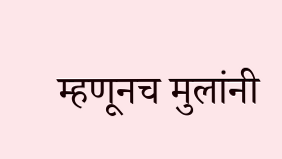म्हणूनच मुलांनी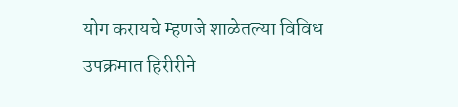योग करायचे म्हणजे शाळेतल्या विविध उपक्रमात हिरीरीने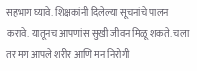सहभाग घ्यावे. शिक्षकांनी दिलेल्या सूचनांचे पालन करावे. यातूनच आपणांस सुखी जीवन मिळू शकते. चला तर मग आपले शरीर आणि मन निरोगी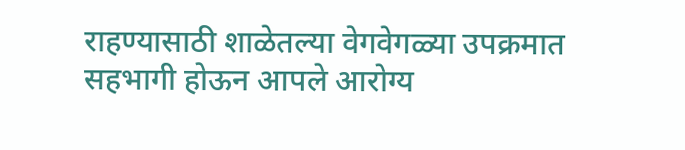राहण्यासाठी शाळेतल्या वेगवेगळ्या उपक्रमात सहभागी होऊन आपले आरोग्य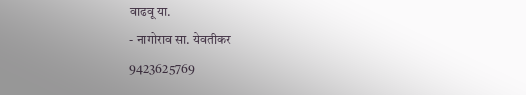वाढवू या.
- नागोराव सा. येवतीकर
9423625769